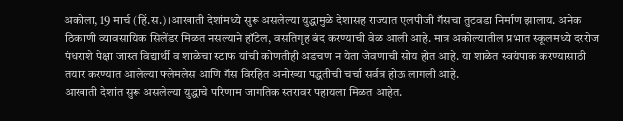अकोला, 19 मार्च (हिं.स.)।आखाती देशांमध्ये सुरू असलेल्या युद्धामुळे देशासह राज्यात एलपीजी गॅसचा तुटवडा निर्माण झालाय. अनेक ठिकाणी व्यावसायिक सिलेंडर मिळत नसल्याने हॉटेल, वसतिगृह बंद करण्याची वेळ आली आहे. मात्र अकोल्यातील प्रभात स्कूलमध्ये दररोज पंधराशे पेक्षा जास्त विद्यार्थी व शाळेचा स्टाफ यांची कोणतीही अडचण न येता जेवणाची सोय होत आहे. या शाळेत स्वयंपाक करण्यासाठी तयार करण्यात आलेल्या फ्लेमलेस आणि गॅस विरहित अनोख्या पद्धतीची चर्चा सर्वत्र होऊ लागली आहे.
आखाती देशांत सुरू असलेल्या युद्धाचे परिणाम जागतिक स्तरावर पहायला मिळत आहेत.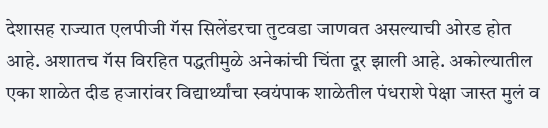देशासह राज्यात एलपीजी गॅस सिलेंडरचा तुटवडा जाणवत असल्याची ओरड होत आहे. अशातच गॅस विरहित पद्धतीमुळे अनेकांची चिंता दूर झाली आहे. अकोल्यातील एका शाळेत दीड हजारांवर विद्यार्थ्यांचा स्वयंपाक शाळेतील पंधराशे पेक्षा जास्त मुलं व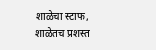शाळेचा स्टाफ, शाळेतच प्रशस्त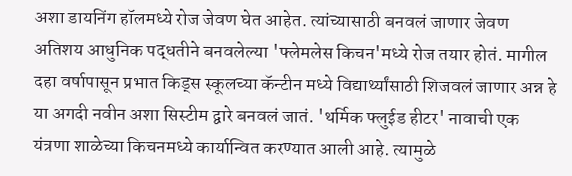अशा डायनिंग हॉलमध्ये रोज जेवण घेत आहेत. त्यांच्यासाठी बनवलं जाणार जेवण अतिशय आधुनिक पद्धतीने बनवलेल्या 'फ्लेमलेस किचन'मध्ये रोज तयार होतं. मागील दहा वर्षापासून प्रभात किड्स स्कूलच्या कॅन्टीन मध्ये विद्यार्थ्यांसाठी शिजवलं जाणार अन्न हे या अगदी नवीन अशा सिस्टीम द्वारे बनवलं जातं. 'थर्मिक फ्लुईड हीटर' नावाची एक यंत्रणा शाळेच्या किचनमध्ये कार्यान्वित करण्यात आली आहे. त्यामुळे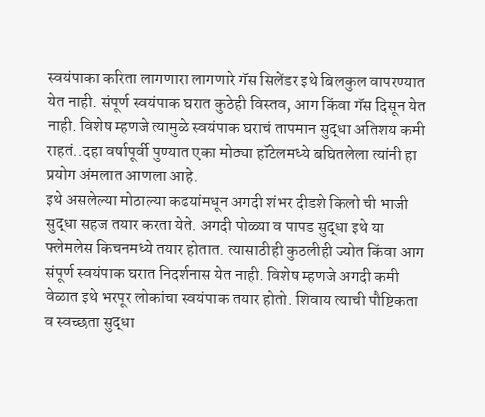स्वयंपाका करिता लागणारा लागणारे गॅस सिलेंडर इथे बिलकुल वापरण्यात येत नाही. संपूर्ण स्वयंपाक घरात कुठेही विस्तव, आग किंवा गॅस दिसून येत नाही. विशेष म्हणजे त्यामुळे स्वयंपाक घराचं तापमान सुद्धा अतिशय कमी राहतं..दहा वर्षापूर्वी पुण्यात एका मोठ्या हॉटेलमध्ये बघितलेला त्यांनी हा प्रयोग अंमलात आणला आहे.
इथे असलेल्या मोठाल्या कढयांमधून अगदी शंभर दीडशे किलो ची भाजी सुद्धा सहज तयार करता येते. अगदी पोळ्या व पापड सुद्धा इथे या फ्लेमलेस किचनमध्ये तयार होतात. त्यासाठीही कुठलीही ज्योत किंवा आग संपूर्ण स्वयंपाक घरात निदर्शनास येत नाही. विशेष म्हणजे अगदी कमी वेळात इथे भरपूर लोकांचा स्वयंपाक तयार होतो. शिवाय त्याची पौष्टिकता व स्वच्छता सुद्धा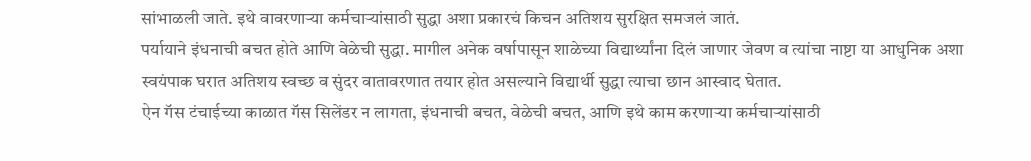सांभाळली जाते. इथे वावरणाऱ्या कर्मचाऱ्यांसाठी सुद्धा अशा प्रकारचं किचन अतिशय सुरक्षित समजलं जातं.
पर्यायाने इंधनाची बचत होते आणि वेळेची सुद्धा. मागील अनेक वर्षापासून शाळेच्या विद्यार्थ्यांना दिलं जाणार जेवण व त्यांचा नाष्टा या आधुनिक अशा स्वयंपाक घरात अतिशय स्वच्छ व सुंदर वातावरणात तयार होत असल्याने विद्यार्थी सुद्धा त्याचा छान आस्वाद घेतात.
ऐन गॅस टंचाईच्या काळात गॅस सिलेंडर न लागता, इंधनाची बचत, वेळेची बचत, आणि इथे काम करणाऱ्या कर्मचाऱ्यांसाठी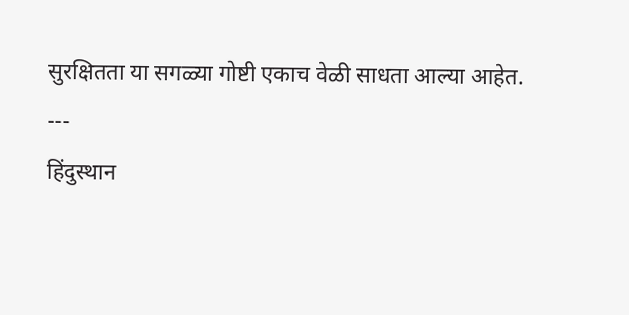सुरक्षितता या सगळ्या गोष्टी एकाच वेळी साधता आल्या आहेत.
---
हिंदुस्थान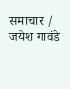समाचार / जयेश गावंडे